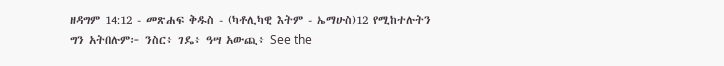ዘዳግም 14:12 - መጽሐፍ ቅዱስ - (ካቶሊካዊ እትም - ኤማሁስ)12 የሚከተሉትን ግን አትበሉም፦ ንስር፥ ገዴ፥ ዓሣ አውጪ፥ See the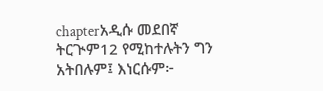chapterአዲሱ መደበኛ ትርጒም12 የሚከተሉትን ግን አትበሉም፤ እነርሱም፦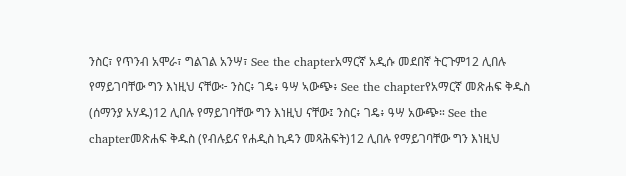ንስር፣ የጥንብ አሞራ፣ ግልገል አንሣ፣ See the chapterአማርኛ አዲሱ መደበኛ ትርጉም12 ሊበሉ የማይገባቸው ግን እነዚህ ናቸው፦ ንስር፥ ገዴ፥ ዓሣ ኣውጭ፥ See the chapterየአማርኛ መጽሐፍ ቅዱስ (ሰማንያ አሃዱ)12 ሊበሉ የማይገባቸው ግን እነዚህ ናቸው፤ ንስር፥ ገዴ፥ ዓሣ አውጭ። See the chapterመጽሐፍ ቅዱስ (የብሉይና የሐዲስ ኪዳን መጻሕፍት)12 ሊበሉ የማይገባቸው ግን እነዚህ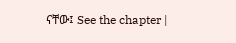ናቸው፤ See the chapter |